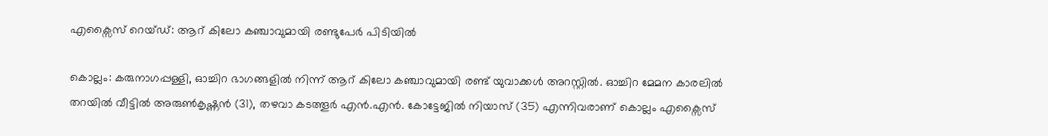എക്സൈസ് റെയ്ഡ്: ആറ് കിലോ കഞ്ചാവുമായി രണ്ടുപേർ പിടിയിൽ

കൊല്ലം: കരുനാഗപ്പള്ളി, ഓച്ചിറ ഭാഗങ്ങളിൽ നിന്ന് ആറ് കിലോ കഞ്ചാവുമായി രണ്ട് യുവാക്കൾ അറസ്റ്റിൽ. ഓച്ചിറ മേമന കാരലിൽ തറയിൽ വീട്ടിൽ അരുൺകൃഷ്ണൻ (31), തഴവാ കടത്തൂർ എൻ.എൻ. കോട്ടേജിൽ നിയാസ് (35) എന്നിവരാണ് കൊല്ലം എക്സൈസ്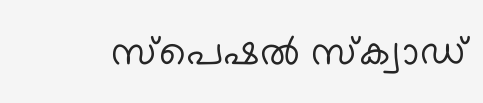സ്പെഷൽ സ്ക്വാഡ്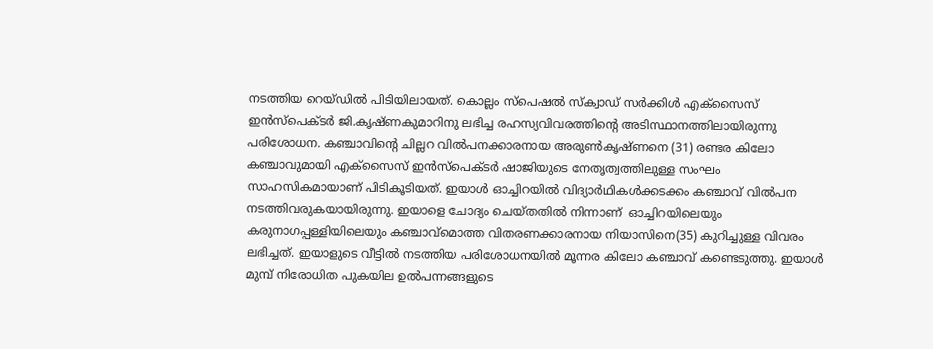നടത്തിയ റെയ്ഡിൽ പിടിയിലായത്. കൊല്ലം സ്പെഷല്‍ സ്ക്വാഡ് സര്‍ക്കിള്‍ എക്സൈസ് ഇൻസ്പെക്ടർ ജി.കൃഷ്ണകുമാറിനു ലഭിച്ച രഹസ്യവിവരത്തിന്‍റെ അടിസ്ഥാനത്തിലായിരുന്നു പരിശോധന. കഞ്ചാവിന്‍റെ ചില്ലറ വിൽപനക്കാരനായ അരുൺകൃഷ്ണനെ (31) രണ്ടര കിലോ കഞ്ചാവുമായി എക്സൈസ് ഇൻസ്പെക്ടർ ഷാജിയുടെ നേതൃത്വത്തിലുള്ള സംഘം സാഹസികമായാണ് പിടികൂടിയത്. ഇയാൾ ഓച്ചിറയിൽ വിദ്യാർഥികൾക്കടക്കം കഞ്ചാവ് വിൽപന നടത്തിവരുകയായിരുന്നു. ഇയാളെ ചോദ്യം ചെയ്തതിൽ നിന്നാണ്  ഓച്ചിറയിലെയും കരുനാഗപ്പള്ളിയിലെയും കഞ്ചാവ്മൊത്ത വിതരണക്കാരനായ നിയാസിനെ(35) കുറിച്ചുള്ള വിവരം ലഭിച്ചത്. ഇയാളുടെ വീട്ടിൽ നടത്തിയ പരിശോധനയിൽ മൂന്നര കിലോ കഞ്ചാവ് കണ്ടെടുത്തു. ഇയാൾ മുമ്പ് നിരോധിത പുകയില ഉൽപന്നങ്ങളുടെ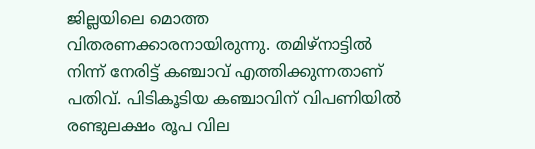ജില്ലയിലെ മൊത്ത വിതരണക്കാരനായിരുന്നു. തമിഴ്നാട്ടിൽ നിന്ന് നേരിട്ട് കഞ്ചാവ് എത്തിക്കുന്നതാണ്‌ പതിവ്. പിടികൂടിയ കഞ്ചാവിന് വിപണിയിൽ രണ്ടുലക്ഷം രൂപ വില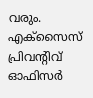വരും. എക്സൈസ് പ്രിവന്‍റിവ് ഓഫിസർ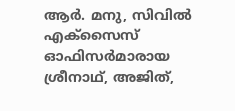ആർ. മനു, സിവിൽ എക്സൈസ് ഓഫിസർമാരായ ശ്രീനാഥ്, അജിത്,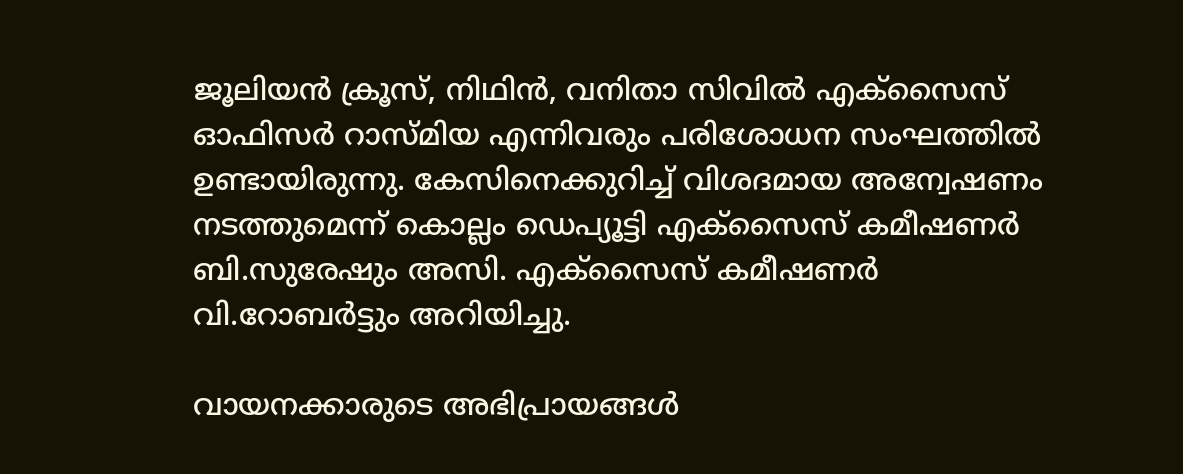ജൂലിയൻ ക്രൂസ്, നിഥിൻ, വനിതാ സിവിൽ എക്സൈസ് ഓഫിസർ റാസ്മിയ എന്നിവരും പരിശോധന സംഘത്തിൽ ഉണ്ടായിരുന്നു. കേസിനെക്കുറിച്ച് വിശദമായ അന്വേഷണം നടത്തുമെന്ന് കൊല്ലം ഡെപ്യൂട്ടി എക്സൈസ് കമീഷണർ ബി.സുരേഷും അസി. എക്സൈസ് കമീഷണര്‍ വി.റോബര്‍ട്ടും അറിയിച്ചു.

വായനക്കാരുടെ അഭിപ്രായങ്ങള്‍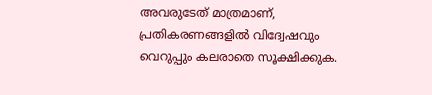അവരുടേത് മാത്രമാണ്, പ്രതികരണങ്ങളിൽ വിദ്വേഷവും വെറുപ്പും കലരാതെ സൂക്ഷിക്കുക.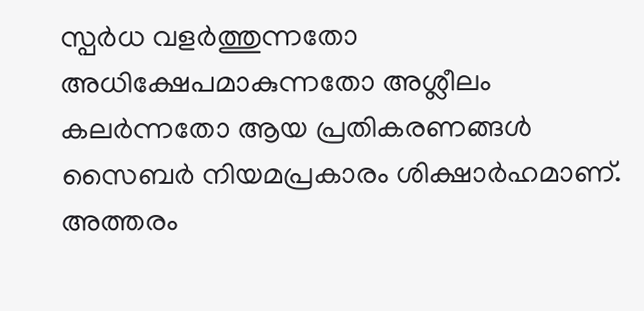സ്പർധ വളർത്തുന്നതോ അധിക്ഷേപമാകുന്നതോ അശ്ലീലം കലർന്നതോ ആയ പ്രതികരണങ്ങൾ സൈബർ നിയമപ്രകാരം ശിക്ഷാർഹമാണ്. അത്തരം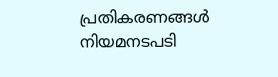പ്രതികരണങ്ങൾ നിയമനടപടി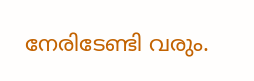നേരിടേണ്ടി വരും.